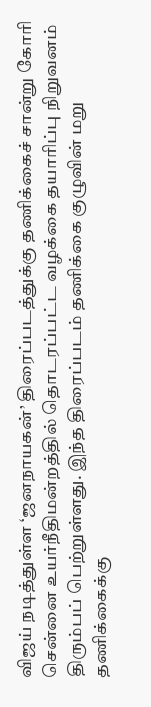விஜய் நடித்துள்ள ‘ஜனநாயகன்’ திரைப்படத்துக்கு தணிக்கைச் சான்று கோரி சென்னை உயர்நீதிமன்றத்தில் தொடரப்பட்ட வழக்கை தயாரிப்பு நிறுவனம் திரும்பப் பெற்றுள்ளது. இந்த திரைப்படம் தணிக்கை குழுவின் மறு தணிக்கைக்கு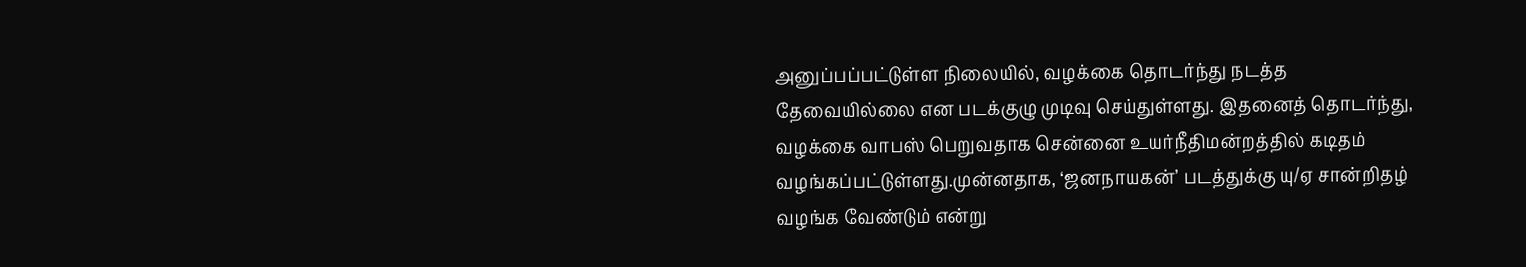அனுப்பப்பட்டுள்ள நிலையில், வழக்கை தொடர்ந்து நடத்த தேவையில்லை என படக்குழு முடிவு செய்துள்ளது. இதனைத் தொடர்ந்து, வழக்கை வாபஸ் பெறுவதாக சென்னை உயர்நீதிமன்றத்தில் கடிதம் வழங்கப்பட்டுள்ளது.முன்னதாக, ‘ஜனநாயகன்’ படத்துக்கு யு/ஏ சான்றிதழ் வழங்க வேண்டும் என்று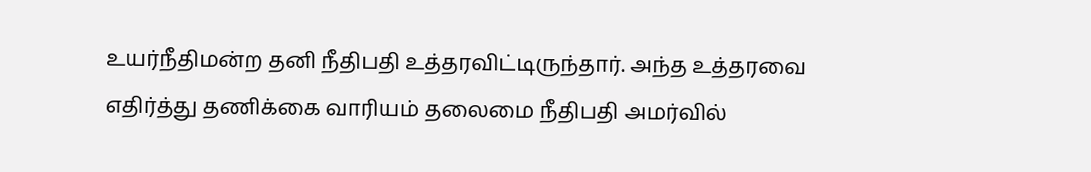உயர்நீதிமன்ற தனி நீதிபதி உத்தரவிட்டிருந்தார். அந்த உத்தரவை எதிர்த்து தணிக்கை வாரியம் தலைமை நீதிபதி அமர்வில்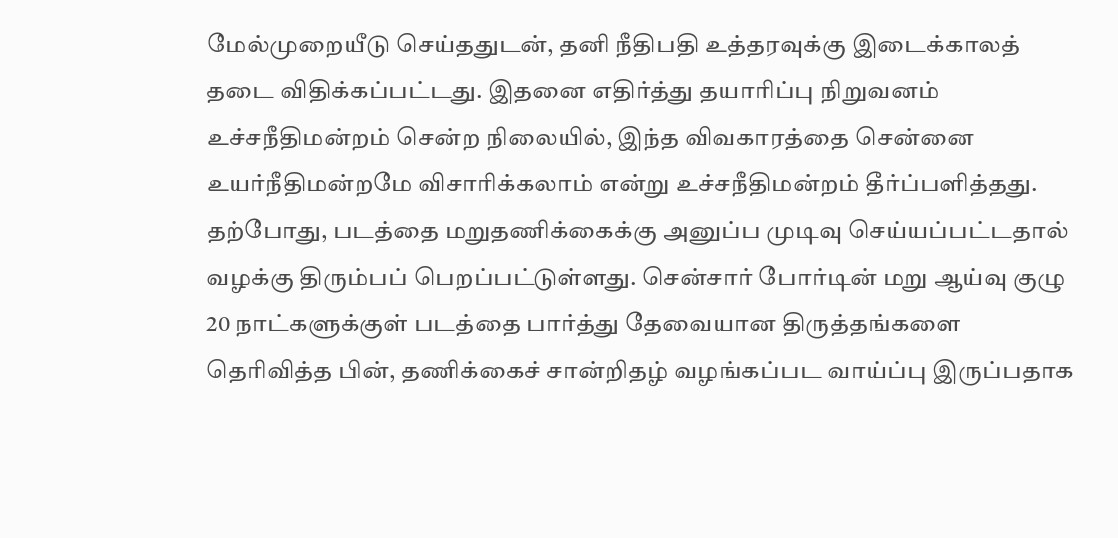மேல்முறையீடு செய்ததுடன், தனி நீதிபதி உத்தரவுக்கு இடைக்காலத் தடை விதிக்கப்பட்டது. இதனை எதிர்த்து தயாரிப்பு நிறுவனம் உச்சநீதிமன்றம் சென்ற நிலையில், இந்த விவகாரத்தை சென்னை உயர்நீதிமன்றமே விசாரிக்கலாம் என்று உச்சநீதிமன்றம் தீர்ப்பளித்தது. தற்போது, படத்தை மறுதணிக்கைக்கு அனுப்ப முடிவு செய்யப்பட்டதால் வழக்கு திரும்பப் பெறப்பட்டுள்ளது. சென்சார் போர்டின் மறு ஆய்வு குழு 20 நாட்களுக்குள் படத்தை பார்த்து தேவையான திருத்தங்களை தெரிவித்த பின், தணிக்கைச் சான்றிதழ் வழங்கப்பட வாய்ப்பு இருப்பதாக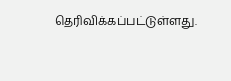தெரிவிக்கப்பட்டுள்ளது.